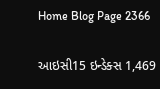Home Blog Page 2366

આઇસી15 ઇન્ડેક્સ 1,469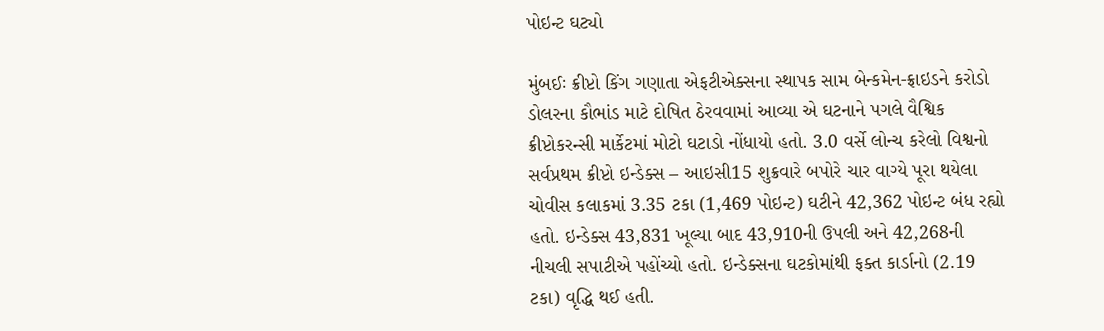પોઇન્ટ ઘટ્યો

મુંબઈઃ ક્રીપ્ટો કિંગ ગણાતા એફટીએક્સના સ્થાપક સામ બેન્કમેન-ફ્રાઇડને કરોડો ડોલરના કૌભાંડ માટે દોષિત ઠેરવવામાં આવ્યા એ ઘટનાને પગલે વૈશ્વિક ક્રીપ્ટોકરન્સી માર્કેટમાં મોટો ઘટાડો નોંધાયો હતો. 3.0 વર્સે લોન્ચ કરેલો વિશ્વનો સર્વપ્રથમ ક્રીપ્ટો ઇન્ડેક્સ – આઇસી15 શુક્રવારે બપોરે ચાર વાગ્યે પૂરા થયેલા ચોવીસ કલાકમાં 3.35 ટકા (1,469 પોઇન્ટ) ઘટીને 42,362 પોઇન્ટ બંધ રહ્યો હતો. ઇન્ડેક્સ 43,831 ખૂલ્યા બાદ 43,910ની ઉપલી અને 42,268ની નીચલી સપાટીએ પહોંચ્યો હતો. ઇન્ડેક્સના ઘટકોમાંથી ફક્ત કાર્ડાનો (2.19 ટકા) વૃદ્ધિ થઈ હતી.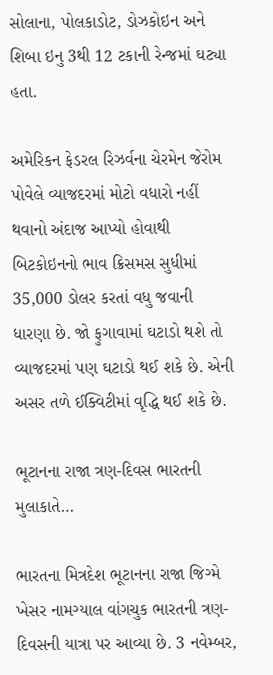સોલાના, પોલકાડોટ, ડોઝકોઇન અને શિબા ઇનુ 3થી 12 ટકાની રેન્જમાં ઘટ્યા હતા.

અમેરિકન ફેડરલ રિઝર્વના ચેરમેન જેરોમ પોવેલે વ્યાજદરમાં મોટો વધારો નહીં થવાનો અંદાજ આપ્યો હોવાથી બિટકોઇનનો ભાવ ક્રિસમસ સુધીમાં 35,000 ડોલર કરતાં વધુ જવાની ધારણા છે. જો ફુગાવામાં ઘટાડો થશે તો વ્યાજદરમાં પણ ઘટાડો થઈ શકે છે. એની અસર તળે ઈક્વિટીમાં વૃદ્ધિ થઈ શકે છે.

ભૂટાનના રાજા ત્રણ-દિવસ ભારતની મુલાકાતે…

ભારતના મિત્રદેશ ભૂટાનના રાજા જિગ્મે ખેસર નામગ્યાલ વાંગચુક ભારતની ત્રણ-દિવસની યાત્રા પર આવ્યા છે. 3 નવેમ્બર,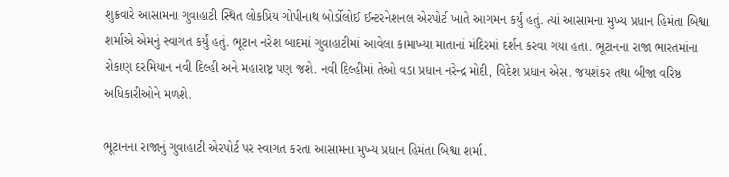શુક્રવારે આસામના ગુવાહાટી સ્થિત લોકપ્રિય ગોપીનાથ બોર્ડોલોઈ ઈન્ટરનેશનલ એરપોર્ટ ખાતે આગમન કર્યું હતું. ત્યાં આસામના મુખ્ય પ્રધાન હિમંતા બિશ્વા શર્માએ એમનું સ્વાગત કર્યું હતું. ભૂટાન નરેશ બાદમાં ગુવાહાટીમાં આવેલા કામાખ્યા માતાનાં મંદિરમાં દર્શન કરવા ગયા હતા. ભૂટાનના રાજા ભારતમાંના રોકાણ દરમિયાન નવી દિલ્હી અને મહારાષ્ટ્ર પણ જશે. નવી દિલ્હીમાં તેઓ વડા પ્રધાન નરેન્દ્ર મોદી, વિદેશ પ્રધાન એસ. જયશંકર તથા બીજા વરિષ્ઠ અધિકારીઓને મળશે.

ભૂટાનના રાજાનું ગુવાહાટી એરપોર્ટ પર સ્વાગત કરતા આસામના મુખ્ય પ્રધાન હિમંતા બિશ્વા શર્મા.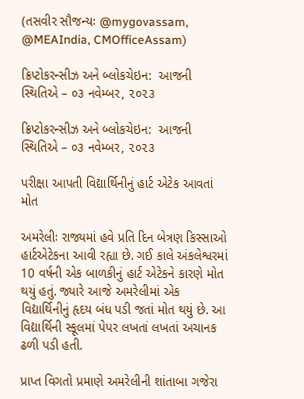(તસવીર સૌજન્યઃ @mygovassam, @MEAIndia, CMOfficeAssam)

ક્રિપ્ટોકરન્સીઝ અને બ્લોકચેઇન:  આજની સ્થિતિએ – ૦૩ નવેમ્બર, ૨૦૨૩

ક્રિપ્ટોકરન્સીઝ અને બ્લોકચેઇન:  આજની સ્થિતિએ – ૦૩ નવેમ્બર, ૨૦૨૩

પરીક્ષા આપતી વિદ્યાર્થિનીનું હાર્ટ એટેક આવતાં મોત

અમરેલીઃ રાજ્યમાં હવે પ્રતિ દિન બેત્રણ કિસ્સાઓ હાર્ટએટેકના આવી રહ્યા છે. ગઈ કાલે અંકલેશ્વરમાં 10 વર્ષની એક બાળકીનું હાર્ટ એટેકને કારણે મોત થયું હતું. જ્યારે આજે અમરેલીમાં એક વિદ્યાર્થિનીનું હૃદય બંધ પડી જતાં મોત થયું છે. આ વિદ્યાર્થિની સ્કૂલમાં પેપર લખતાં લખતાં અચાનક ઢળી પડી હતી.

પ્રાપ્ત વિગતો પ્રમાણે અમરેલીની શાંતાબા ગજેરા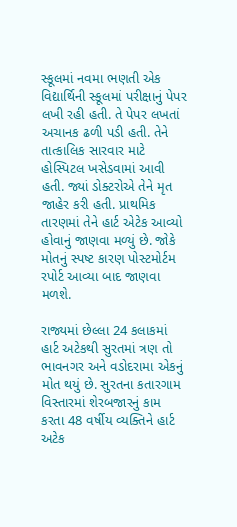સ્કૂલમાં નવમા ભણતી એક વિદ્યાર્થિની સ્કૂલમાં પરીક્ષાનું પેપર લખી રહી હતી. તે પેપર લખતાં અચાનક ઢળી પડી હતી. તેને તાત્કાલિક સારવાર માટે હોસ્પિટલ ખસેડવામાં આવી હતી. જ્યાં ડોક્ટરોએ તેને મૃત જાહેર કરી હતી. પ્રાથમિક તારણમાં તેને હાર્ટ એટેક આવ્યો હોવાનું જાણવા મળ્યું છે. જોકે મોતનું સ્પષ્ટ કારણ પોસ્ટમોર્ટમ રપોર્ટ આવ્યા બાદ જાણવા મળશે.

રાજ્યમાં છેલ્લા 24 કલાકમાં હાર્ટ અટેકથી સુરતમાં ત્રણ તો ભાવનગર અને વડોદરામા એકનું મોત થયું છે. સુરતના કતારગામ વિસ્તારમાં શેરબજારનું કામ કરતા 48 વર્ષીય વ્યક્તિને હાર્ટ અટેક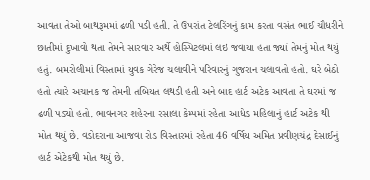આવતા તેઓ બાથરૂમમાં ઢળી પડી હતી. તે ઉપરાંત ટેલરિંગનું કામ કરતા વસંત ભાઈ ચૌધરીને છાતીમાં દુખાવો થતા તેમને સારવાર અર્થે હોસ્પિટલમાં લઇ જવાયા હતા જ્યાં તેમનું મોત થયું હતું. બમરોલીમાં વિસ્તામાં યુવક ગેરેજ ચલાવીને પરિવારનું ગુજરાન ચલાવતો હતો. ઘરે બેઠો હતો ત્યારે અચાનક જ તેમની તબિયત લથડી હતી અને બાદ હાર્ટ અટેક આવતા તે ઘરમાં જ ઢળી પડ્યો હતો. ભાવનગર શહેરના રસાલા કેમ્પમાં રહેતા આધેડ મહિલાનું હાર્ટ અટેક થી મોત થયું છે. વડોદરાના આજવા રોડ વિસ્તારમાં રહેતા 46 વર્ષિય અમિત પ્રવીણચંદ્ર દેસાઈનું હાર્ટ એટેકથી મોત થયું છે.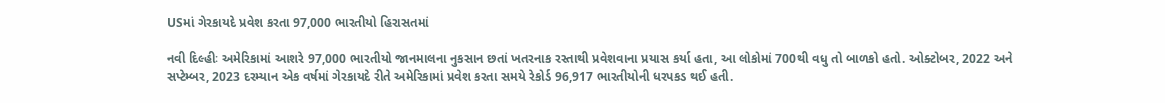USમાં ગેરકાયદે પ્રવેશ કરતા 97,000 ભારતીયો હિરાસતમાં

નવી દિલ્હીઃ અમેરિકામાં આશરે 97,000 ભારતીયો જાનમાલના નુકસાન છતાં ખતરનાક રસ્તાથી પ્રવેશવાના પ્રયાસ કર્યા હતા, આ લોકોમાં 700થી વધુ તો બાળકો હતો. ઓક્ટોબર, 2022 અને સપ્ટેમ્બર, 2023 દરમ્યાન એક વર્ષમાં ગેરકાયદે રીતે અમેરિકામાં પ્રવેશ કરતા સમયે રેકોર્ડ 96,917 ભારતીયોની ધરપકડ થઈ હતી.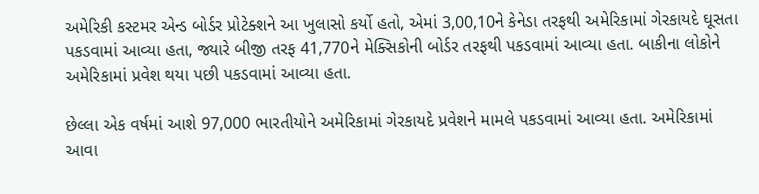અમેરિકી કસ્ટમર એન્ડ બોર્ડર પ્રોટેક્શને આ ખુલાસો કર્યો હતો, એમાં 3,00,10ને કેનેડા તરફથી અમેરિકામાં ગેરકાયદે ઘૂસતા પકડવામાં આવ્યા હતા, જ્યારે બીજી તરફ 41,770ને મેક્સિકોની બોર્ડર તરફથી પકડવામાં આવ્યા હતા. બાકીના લોકોને અમેરિકામાં પ્રવેશ થયા પછી પકડવામાં આવ્યા હતા.

છેલ્લા એક વર્ષમાં આશે 97,000 ભારતીયોને અમેરિકામાં ગેરકાયદે પ્રવેશને મામલે પકડવામાં આવ્યા હતા. અમેરિકામાં આવા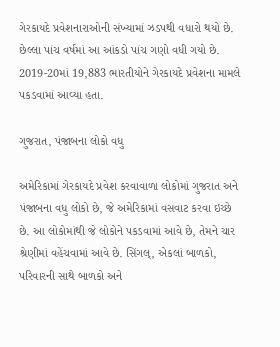ગેરકાયદે પ્રવેશનારાઓની સંખ્યામાં ઝડપથી વધારો થયો છે. છેલ્લા પાંચ વર્ષમાં આ આંકડો પાંચ ગણો વધી ગયો છે. 2019-20માં 19,883 ભારતીયોને ગેરકાયદે પ્રવેશના મામલે પકડવામાં આવ્યા હતા.

ગુજરાત, પંજાબના લોકો વધુ

અમેરિકામાં ગેરકાયદે પ્રવેશ કરવાવાળા લોકોમાં ગુજરાત અને પંજાબના વધુ લોકો છે, જે અમેરિકામાં વસવાટ કરવા ઇચ્છે છે. આ લોકોમાંથી જે લોકોને પકડવામાં આવે છે, તેમને ચાર શ્રેણીમાં વહેંચવામાં આવે છે. સિંગલ્, એકલાં બાળકો, પરિવારની સાથે બાળકો અને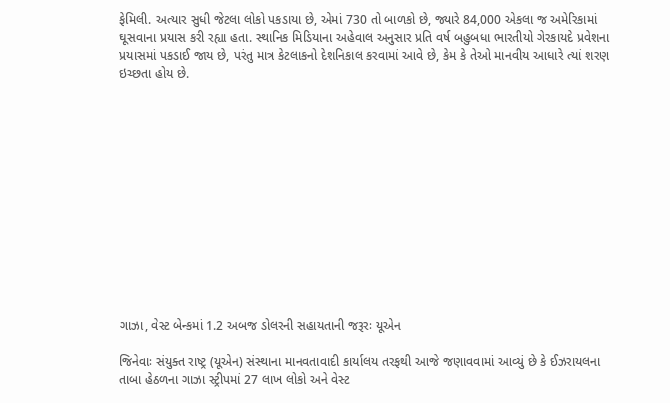ફેમિલી. અત્યાર સુધી જેટલા લોકો પકડાયા છે, એમાં 730 તો બાળકો છે, જ્યારે 84,000 એકલા જ અમેરિકામાં ઘૂસવાના પ્રયાસ કરી રહ્યા હતા. સ્થાનિક મિડિયાના અહેવાલ અનુસાર પ્રતિ વર્ષ બહુબધા ભારતીયો ગેરકાયદે પ્રવેશના પ્રયાસમાં પકડાઈ જાય છે, પરંતુ માત્ર કેટલાકનો દેશનિકાલ કરવામાં આવે છે, કેમ કે તેઓ માનવીય આધારે ત્યાં શરણ ઇચ્છતા હોય છે.













ગાઝા, વેસ્ટ બેન્કમાં 1.2 અબજ ડોલરની સહાયતાની જરૂરઃ યૂએન

જિનેવાઃ સંયુક્ત રાષ્ટ્ર (યૂએન) સંસ્થાના માનવતાવાદી કાર્યાલય તરફથી આજે જણાવવામાં આવ્યું છે કે ઈઝરાયલના તાબા હેઠળના ગાઝા સ્ટ્રીપમાં 27 લાખ લોકો અને વેસ્ટ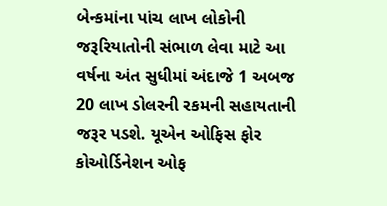બેન્કમાંના પાંચ લાખ લોકોની જરૂરિયાતોની સંભાળ લેવા માટે આ વર્ષના અંત સુધીમાં અંદાજે 1 અબજ 20 લાખ ડોલરની રકમની સહાયતાની જરૂર પડશે. યૂએન ઓફિસ ફોર કોઓર્ડિનેશન ઓફ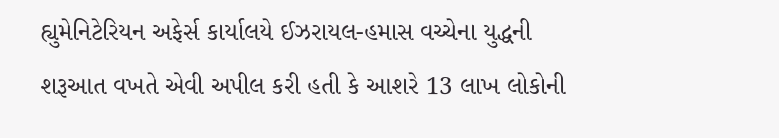હ્યુમેનિટેરિયન અફેર્સ કાર્યાલયે ઈઝરાયલ-હમાસ વચ્ચેના યુદ્ધની શરૂઆત વખતે એવી અપીલ કરી હતી કે આશરે 13 લાખ લોકોની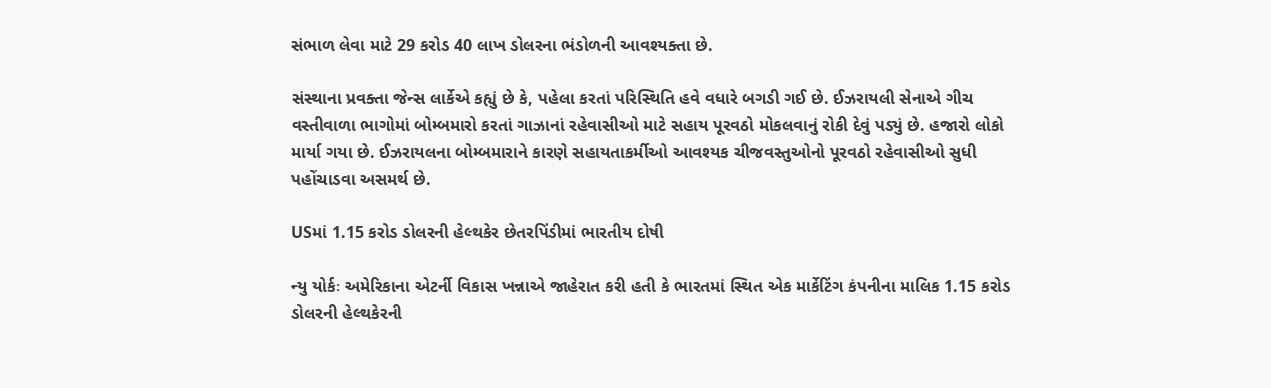સંભાળ લેવા માટે 29 કરોડ 40 લાખ ડોલરના ભંડોળની આવશ્યક્તા છે.

સંસ્થાના પ્રવક્તા જેન્સ લાર્કેએ કહ્યું છે કે, પહેલા કરતાં પરિસ્થિતિ હવે વધારે બગડી ગઈ છે. ઈઝરાયલી સેનાએ ગીચ વસ્તીવાળા ભાગોમાં બોમ્બમારો કરતાં ગાઝાનાં રહેવાસીઓ માટે સહાય પૂરવઠો મોકલવાનું રોકી દેવું પડ્યું છે. હજારો લોકો માર્યા ગયા છે. ઈઝરાયલના બોમ્બમારાને કારણે સહાયતાકર્મીઓ આવશ્યક ચીજવસ્તુઓનો પૂરવઠો રહેવાસીઓ સુધી પહોંચાડવા અસમર્થ છે.

USમાં 1.15 કરોડ ડોલરની હેલ્થકેર છેતરપિંડીમાં ભારતીય દોષી

ન્યુ યોર્કઃ અમેરિકાના એટર્ની વિકાસ ખન્નાએ જાહેરાત કરી હતી કે ભારતમાં સ્થિત એક માર્કેટિંગ કંપનીના માલિક 1.15 કરોડ ડોલરની હેલ્થકેરની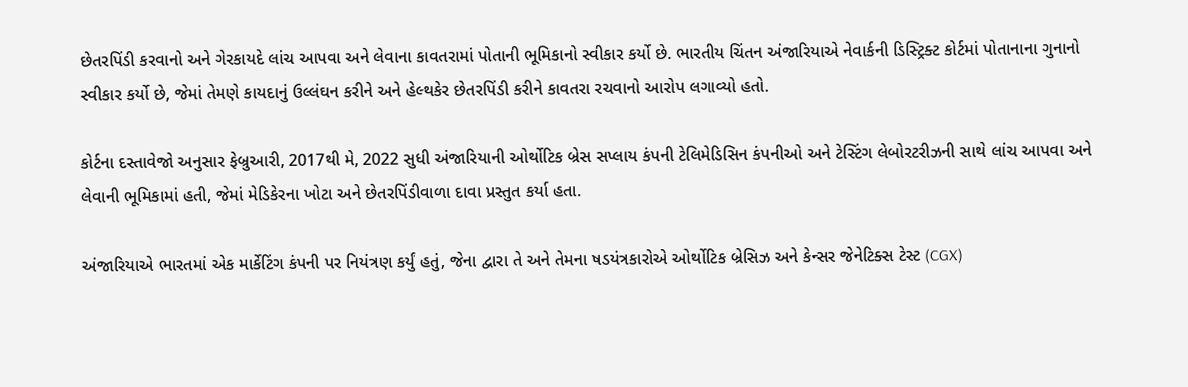છેતરપિંડી કરવાનો અને ગેરકાયદે લાંચ આપવા અને લેવાના કાવતરામાં પોતાની ભૂમિકાનો સ્વીકાર કર્યો છે. ભારતીય ચિંતન અંજારિયાએ નેવાર્કની ડિસ્ટ્રિક્ટ કોર્ટમાં પોતાનાના ગુનાનો સ્વીકાર કર્યો છે, જેમાં તેમણે કાયદાનું ઉલ્લંઘન કરીને અને હેલ્થકેર છેતરપિંડી કરીને કાવતરા રચવાનો આરોપ લગાવ્યો હતો.

કોર્ટના દસ્તાવેજો અનુસાર ફેબ્રુઆરી, 2017થી મે, 2022 સુધી અંજારિયાની ઓર્થોટિક બ્રેસ સપ્લાય કંપની ટેલિમેડિસિન કંપનીઓ અને ટેસ્ટિંગ લેબોરટરીઝની સાથે લાંચ આપવા અને લેવાની ભૂમિકામાં હતી, જેમાં મેડિકેરના ખોટા અને છેતરપિંડીવાળા દાવા પ્રસ્તુત કર્યા હતા.

અંજારિયાએ ભારતમાં એક માર્કેટિંગ કંપની પર નિયંત્રણ કર્યું હતું, જેના દ્વારા તે અને તેમના ષડયંત્રકારોએ ઓર્થોટિક બ્રેસિઝ અને કેન્સર જેનેટિક્સ ટેસ્ટ (CGX)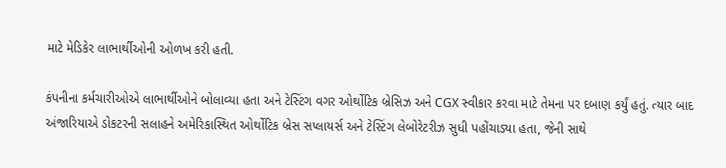માટે મેડિકેર લાભાર્થીઓની ઓળખ કરી હતી.

કંપનીના કર્મચારીઓએ લાભાર્થીઓને બોલાવ્યા હતા અને ટેસ્ટિંગ વગર ઓર્થોટિક બ્રેસિઝ અને CGX સ્વીકાર કરવા માટે તેમના પર દબાણ કર્યું હતું. ત્યાર બાદ અંજારિયાએ ડોકટરની સલાહને અમેરિકાસ્થિત ઓર્થોટિક બ્રેસ સપ્લાયર્સ અને ટેસ્ટિંગ લેબોરેટરીઝ સુધી પહોંચાડ્યા હતા, જેની સાથે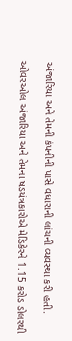અંજારિયા અને તેમની કંપનીની પાસે વધારાની લાંચની વ્યવસ્થા કરી હતી.

ઓવરઓલ અંજારિયા અને તેમના ષડયંત્રકારોએ મેડિકેરને 1.15 કરોડ ડોલરથી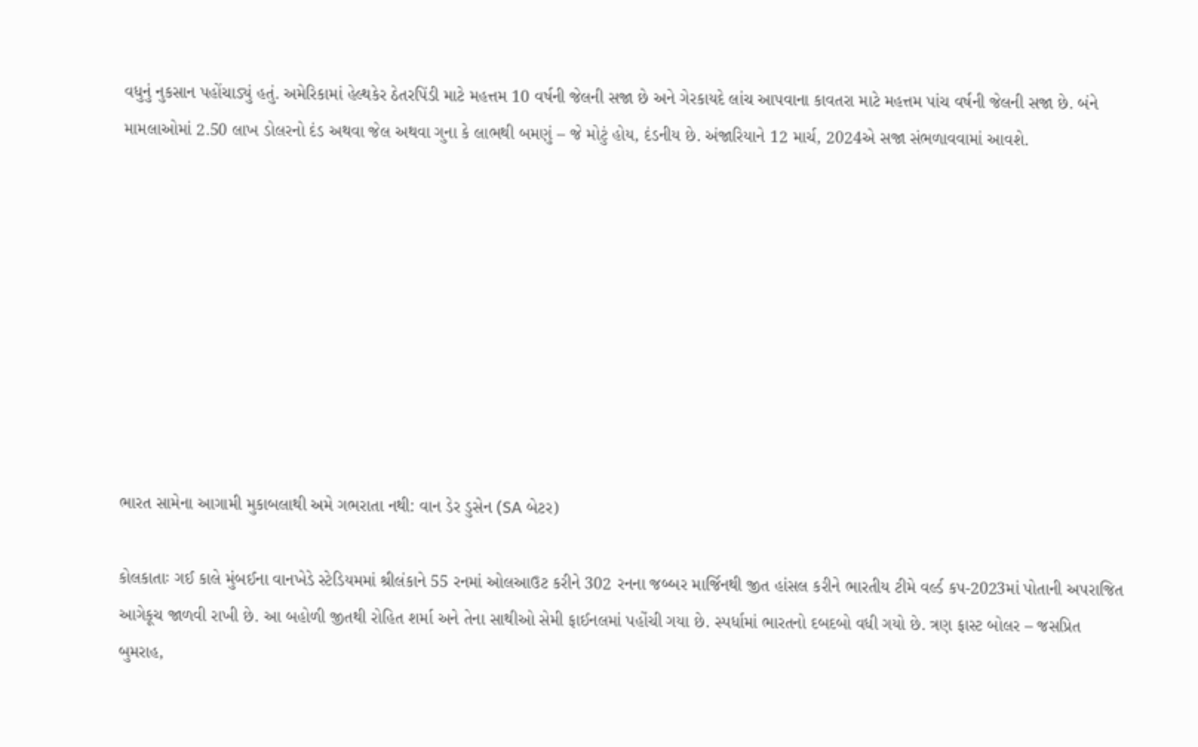વધુનું નુકસાન પહોંચાડ્યું હતું. અમેરિકામાં હેલ્થકેર ઠેતરપિંડી માટે મહત્તમ 10 વર્ષની જેલની સજા છે અને ગેરકાયદે લાંચ આપવાના કાવતરા માટે મહત્તમ પાંચ વર્ષની જેલની સજા છે. બંને મામલાઓમાં 2.50 લાખ ડોલરનો દંડ અથવા જેલ અથવા ગુના કે લાભથી બમણું – જે મોટું હોય, દંડનીય છે. અંજારિયાને 12 માર્ચ, 2024એ સજા સંભળાવવામાં આવશે.









ભારત સામેના આગામી મુકાબલાથી અમે ગભરાતા નથી: વાન ડેર ડુસેન (SA બેટર)

કોલકાતાઃ ગઈ કાલે મુંબઈના વાનખેડે સ્ટેડિયમમાં શ્રીલંકાને 55 રનમાં ઓલઆઉટ કરીને 302 રનના જબ્બર માર્જિનથી જીત હાંસલ કરીને ભારતીય ટીમે વર્લ્ડ કપ-2023માં પોતાની અપરાજિત આગેકૂચ જાળવી રાખી છે. આ બહોળી જીતથી રોહિત શર્મા અને તેના સાથીઓ સેમી ફાઈનલમાં પહોંચી ગયા છે. સ્પર્ધામાં ભારતનો દબદબો વધી ગયો છે. ત્રણ ફાસ્ટ બોલર – જસપ્રિત બુમરાહ,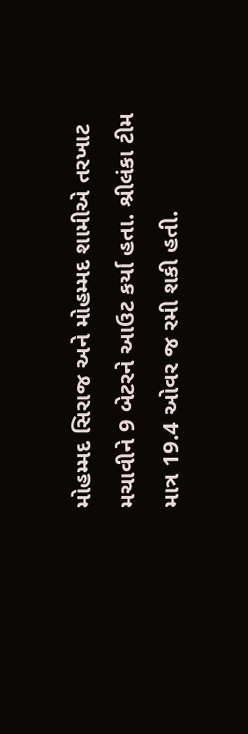મોહમ્મદ સિરાજ અને મોહમ્મદ શામીએ તરખાટ મચાવીને 9 બેટરને આઉટ કર્યા હતા. શ્રીલંકા ટીમ માત્ર 19.4 ઓવર જ રમી શકી હતી.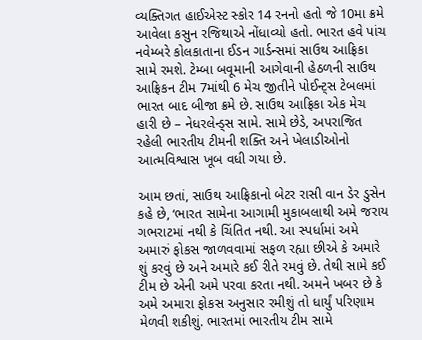વ્યક્તિગત હાઈએસ્ટ સ્કોર 14 રનનો હતો જે 10મા ક્રમે આવેલા કસુન રજિથાએ નોંધાવ્યો હતો. ભારત હવે પાંચ નવેમ્બરે કોલકાતાના ઈડન ગાર્ડન્સમાં સાઉથ આફ્રિકા સામે રમશે. ટેમ્બા બવૂમાની આગેવાની હેઠળની સાઉથ આફ્રિકન ટીમ 7માંથી 6 મેચ જીતીને પોઈન્ટ્સ ટેબલમાં ભારત બાદ બીજા ક્રમે છે. સાઉથ આફ્રિકા એક મેચ હારી છે – નેધરલેન્ડ્સ સામે. સામે છેડે, અપરાજિત રહેલી ભારતીય ટીમની શક્તિ અને ખેલાડીઓનો આત્મવિશ્વાસ ખૂબ વધી ગયા છે.

આમ છતાં, સાઉથ આફ્રિકાનો બેટર રાસી વાન ડેર ડુસેન કહે છે, ‘ભારત સામેના આગામી મુકાબલાથી અમે જરાય ગભરાટમાં નથી કે ચિંતિત નથી. આ સ્પર્ધામાં અમે અમારું ફોકસ જાળવવામાં સફળ રહ્યા છીએ કે અમારે શું કરવું છે અને અમારે કઈ રીતે રમવું છે. તેથી સામે કઈ ટીમ છે એની અમે પરવા કરતા નથી. અમને ખબર છે કે અમે અમારા ફોકસ અનુસાર રમીશું તો ધાર્યું પરિણામ મેળવી શકીશું. ભારતમાં ભારતીય ટીમ સામે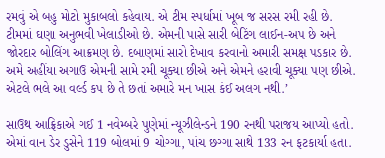રમવું એ બહુ મોટો મુકાબલો કહેવાય. એ ટીમ સ્પર્ધામાં ખૂબ જ સરસ રમી રહી છે. ટીમમાં ઘણા અનુભવી ખેલાડીઓ છે. એમની પાસે સારી બેટિંગ લાઈન-અપ છે અને જોરદાર બોલિંગ આક્રમણ છે. દબાણમાં સારો દેખાવ કરવાનો અમારી સમક્ષ પડકાર છે. અમે અહીંયા અગાઉ એમની સામે રમી ચૂક્યા છીએ અને એમને હરાવી ચૂક્યા પણ છીએ. એટલે ભલે આ વર્લ્ડ કપ છે તે છતાં અમારે મન ખાસ કંઈ અલગ નથી.’

સાઉથ આફ્રિકાએ ગઈ 1 નવેમ્બરે પુણેમાં ન્યૂઝીલેન્ડને 190 રનથી પરાજય આપ્યો હતો. એમાં વાન ડેર ડુસેને 119 બોલમાં 9 ચોગ્ગા, પાંચ છગ્ગા સાથે 133 રન ફટકાર્યા હતા.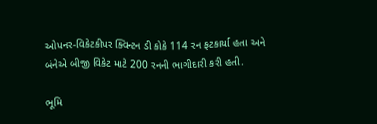ઓપનર-વિકેટકીપર ક્વિન્ટન ડી કોકે 114 રન ફટકાર્યા હતા અને બંનેએ બીજી વિકેટ માટે 200 રનની ભાગીદારી કરી હતી.

ભૂમિ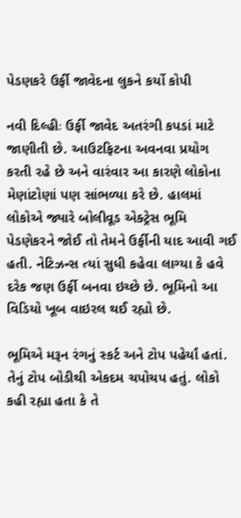પેડણકરે ઉર્ફી જાવેદના લુકને કર્યો કોપી

નવી દિલ્હીઃ ઉર્ફી જાવેદ અતરંગી કપડાં માટે જાણીતી છે. આઉટફિટના અવનવા પ્રયોગ કરતી રહે છે અને વારંવાર આ કારણે લોકોના મેણાંટોણાં પણ સાંભળ્યા કરે છે. હાલમાં લોકોએ જ્યારે બોલીવૂડ એક્ટ્રેસ ભૂમિ પેડણેકરને જોઈ તો તેમને ઉર્ફીની યાદ આવી ગઈ હતી. નેટિઝન્સ ત્યાં સુધી કહેવા લાગ્યા કે હવે દરેક જણ ઉર્ફી બનવા ઇચ્છે છે. ભૂમિનો આ વિડિયો ખૂબ વાઇરલ થઈ રહ્યો છે.

ભૂમિએ મરૂન રંગનું સ્કર્ટ અને ટોપ પહેર્યાં હતાં. તેનું ટોપ બોડીથી એકદમ ચપોચપ હતું. લોકો કહી રહ્યા હતા કે તે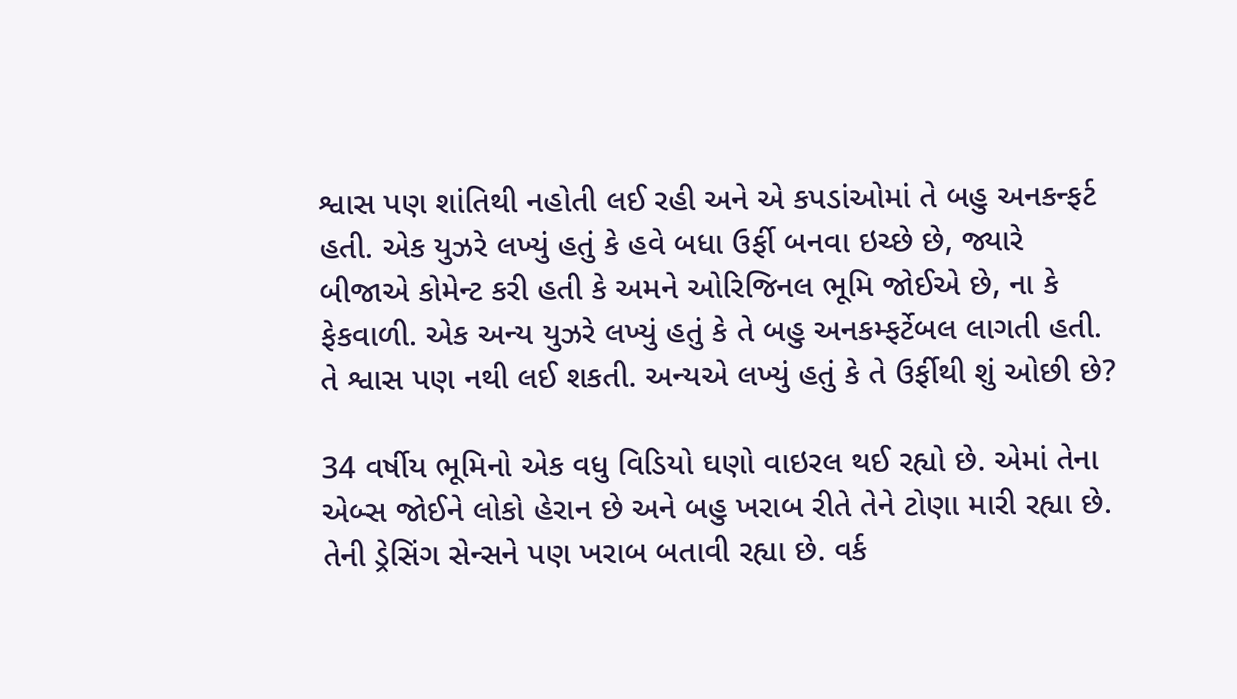શ્વાસ પણ શાંતિથી નહોતી લઈ રહી અને એ કપડાંઓમાં તે બહુ અનકન્ફર્ટ હતી. એક યુઝરે લખ્યું હતું કે હવે બધા ઉર્ફી બનવા ઇચ્છે છે, જ્યારે બીજાએ કોમેન્ટ કરી હતી કે અમને ઓરિજિનલ ભૂમિ જોઈએ છે, ના કે ફેકવાળી. એક અન્ય યુઝરે લખ્યું હતું કે તે બહુ અનકમ્ફર્ટેબલ લાગતી હતી. તે શ્વાસ પણ નથી લઈ શકતી. અન્યએ લખ્યું હતું કે તે ઉર્ફીથી શું ઓછી છે?

34 વર્ષીય ભૂમિનો એક વધુ વિડિયો ઘણો વાઇરલ થઈ રહ્યો છે. એમાં તેના એબ્સ જોઈને લોકો હેરાન છે અને બહુ ખરાબ રીતે તેને ટોણા મારી રહ્યા છે. તેની ડ્રેસિંગ સેન્સને પણ ખરાબ બતાવી રહ્યા છે. વર્ક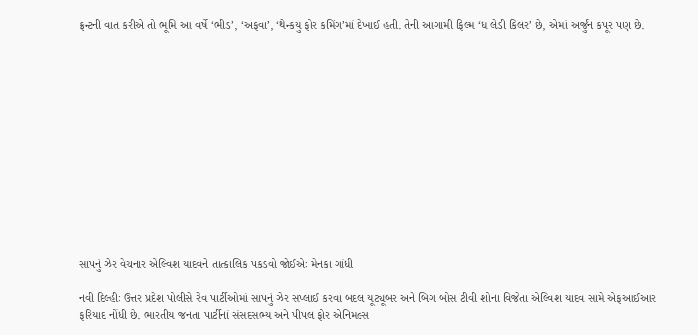ફ્રન્ટની વાત કરીએ તો ભૂમિ આ વર્ષે ‘ભીડ’, ‘અફવા’, ‘થેન્કયુ ફોર કમિંગ’માં દેખાઈ હતી. તેની આગામી ફિલ્મ ‘ધ લેડી કિલર’ છે, એમાં અર્જુંન કપૂર પણ છે.













સાપનું ઝેર વેચનાર એલ્વિશ યાદવને તાત્કાલિક પકડવો જોઈએઃ મેનકા ગાંધી

નવી દિલ્હીઃ ઉત્તર પ્રદેશ પોલીસે રેવ પાર્ટીઓમાં સાપનું ઝેર સપ્લાઈ કરવા બદલ યૂટ્યૂબર અને બિગ બોસ ટીવી શોના વિજેતા એલ્વિશ યાદવ સામે એફઆઈઆર ફરિયાદ નોંધી છે. ભારતીય જનતા પાર્ટીનાં સંસદસભ્ય અને પીપલ ફોર એનિમલ્સ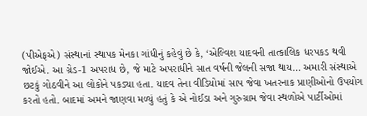(પીએફએ) સંસ્થાનાં સ્થાપક મેનકા ગાંધીનું કહેવું છે કે, ‘એલ્વિશ યાદવની તાત્કાલિક ધરપકડ થવી જોઈએ. આ ગ્રેડ-1 અપરાધ છે, જે માટે અપરાધીને સાત વર્ષની જેલની સજા થાય… અમારી સંસ્થાએ છટકું ગોઠવીને આ લોકોને પકડ્યા હતા. યાદવ તેના વીડિયોમાં સાપ જેવા ખતરનાક પ્રાણીઓનો ઉપયોગ કરતો હતો. બાદમાં અમને જાણવા મળ્યું હતું કે એ નોઈડા અને ગુરુગ્રામ જેવા સ્થળોએ પાર્ટીઓમાં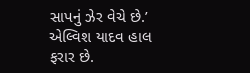સાપનું ઝેર વેચે છે.’ એલ્વિશ યાદવ હાલ ફરાર છે.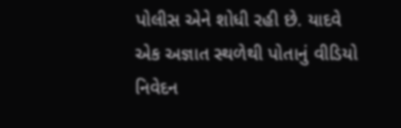પોલીસ એને શોધી રહી છે. યાદવે એક અજ્ઞાત સ્થળેથી પોતાનું વીડિયો નિવેદન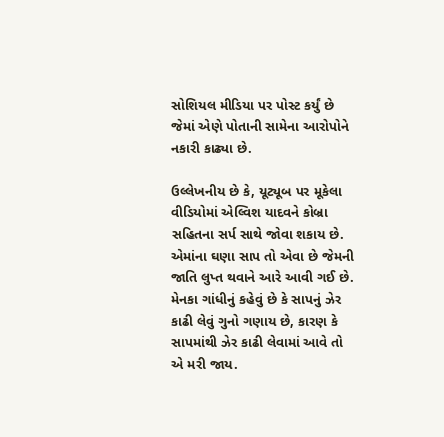સોશિયલ મીડિયા પર પોસ્ટ કર્યું છે જેમાં એણે પોતાની સામેના આરોપોને નકારી કાઢ્યા છે.

ઉલ્લેખનીય છે કે, યૂટ્યૂબ પર મૂકેલા વીડિયોમાં એલ્વિશ યાદવને કોબ્રા સહિતના સર્પ સાથે જોવા શકાય છે. એમાંના ઘણા સાપ તો એવા છે જેમની જાતિ લુપ્ત થવાને આરે આવી ગઈ છે. મેનકા ગાંધીનું કહેવું છે કે સાપનું ઝેર કાઢી લેવું ગુનો ગણાય છે, કારણ કે સાપમાંથી ઝેર કાઢી લેવામાં આવે તો એ મરી જાય.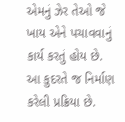એમનું ઝેર તેઓ જે ખાય એને પચાવવાનું કાર્ય કરતું હોય છે. આ કુદરતે જ નિર્માણ કરેલી પ્રક્રિયા છે.